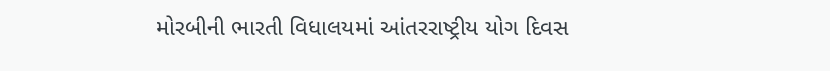મોરબીની ભારતી વિધાલયમાં આંતરરાષ્ટ્રીય યોગ દિવસ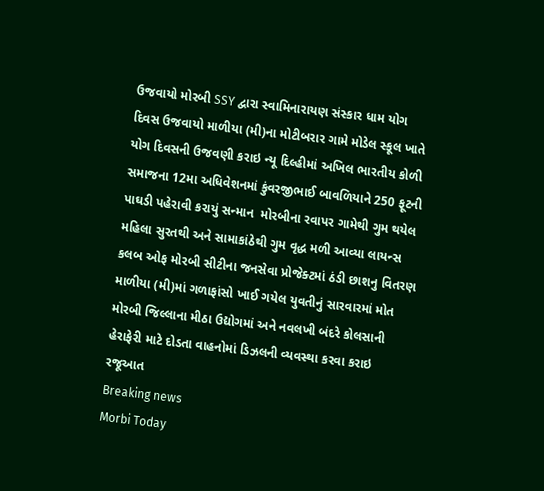ઉજવાયો મોરબી SSY દ્વારા સ્વામિનારાયણ સંસ્કાર ધામ યોગ દિવસ ઉજવાયો માળીયા (મી)ના મોટીબરાર ગામે મોડેલ સ્કૂલ ખાતે યોગ દિવસની ઉજવણી કરાઇ ન્યૂ દિલ્હીમાં અખિલ ભારતીય કોળી સમાજના 12મા અધિવેશનમાં કુંવરજીભાઈ બાવળિયાને 250 ફૂટની પાઘડી પહેરાવી કરાયું સન્માન  મોરબીના રવાપર ગામેથી ગુમ થયેલ મહિલા સુરતથી અને સામાકાંઠેથી ગુમ વૃદ્ધ મળી આવ્યા લાયન્સ કલબ ઓફ મોરબી સીટીના જનસેવા પ્રોજેક્ટમાં ઠંડી છાશનુ વિતરણ માળીયા (મી)માં ગળાફાંસો ખાઈ ગયેલ યુવતીનું સારવારમાં મોત મોરબી જિલ્લાના મીઠા ઉદ્યોગમાં અને નવલખી બંદરે કોલસાની હેરાફેરી માટે દોડતા વાહનોમાં ડિઝલની વ્યવસ્થા કરવા કરાઇ રજૂઆત
Breaking news
Morbi Today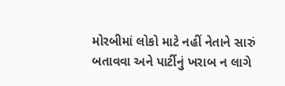મોરબીમાં લોકો માટે નહીં નેતાને સારું બતાવવા અને પાર્ટીનું ખરાબ ન લાગે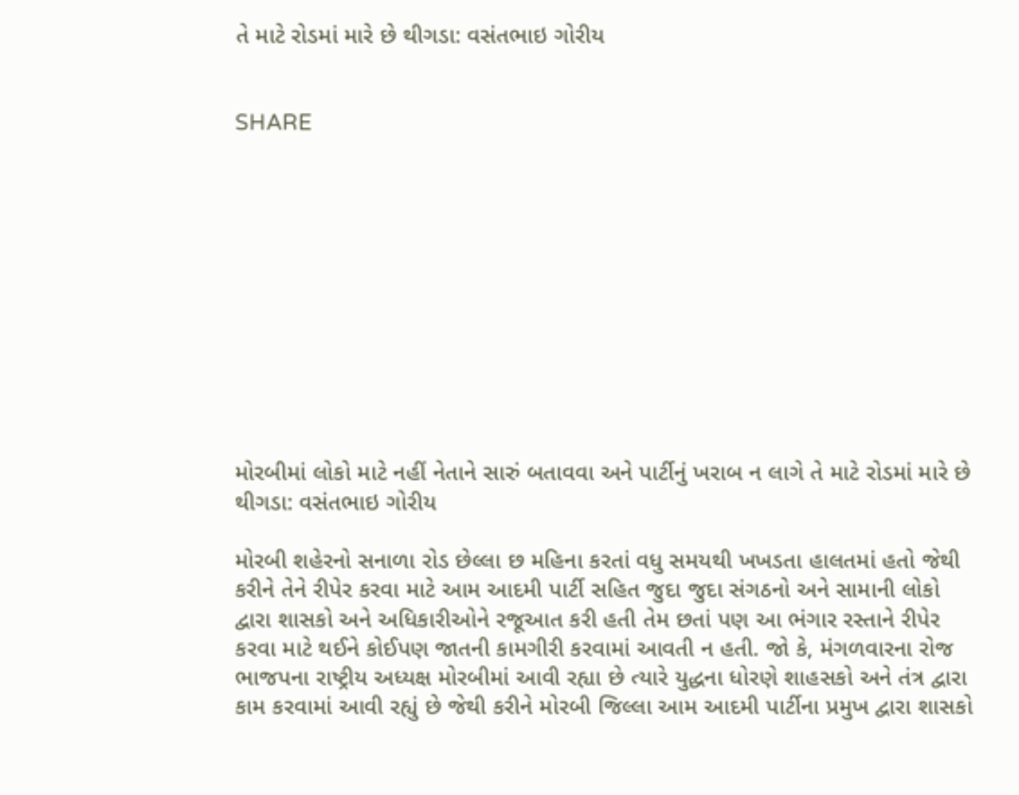તે માટે રોડમાં મારે છે થીગડા: વસંતભાઇ ગોરીય


SHARE











મોરબીમાં લોકો માટે નહીં નેતાને સારું બતાવવા અને પાર્ટીનું ખરાબ ન લાગે તે માટે રોડમાં મારે છે થીગડા: વસંતભાઇ ગોરીય

મોરબી શહેરનો સનાળા રોડ છેલ્લા છ મહિના કરતાં વધુ સમયથી ખખડતા હાલતમાં હતો જેથી કરીને તેને રીપેર કરવા માટે આમ આદમી પાર્ટી સહિત જુદા જુદા સંગઠનો અને સામાની લોકો દ્વારા શાસકો અને અધિકારીઓને રજૂઆત કરી હતી તેમ છતાં પણ આ ભંગાર રસ્તાને રીપેર કરવા માટે થઈને કોઈપણ જાતની કામગીરી કરવામાં આવતી ન હતી. જો કે, મંગળવારના રોજ ભાજપના રાષ્ટ્રીય અધ્યક્ષ મોરબીમાં આવી રહ્યા છે ત્યારે યુદ્ધના ધોરણે શાહસકો અને તંત્ર દ્વારા કામ કરવામાં આવી રહ્યું છે જેથી કરીને મોરબી જિલ્લા આમ આદમી પાર્ટીના પ્રમુખ દ્વારા શાસકો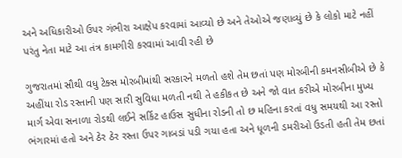અને અધિકારીઓ ઉપર ગંભીરા આક્ષેપ કરવામાં આવ્યો છે અને તેઓએ જણાવ્યું છે કે લોકો માટે નહીં પરંતુ નેતા માટે આ તંત્ર કામગીરી કરવામાં આવી રહી છે

ગુજરાતમાં સૌથી વધુ ટેક્સ મોરબીમાંથી સરકારને મળતો હશે તેમ છતાં પણ મોરબીની કમનસીબીએ છે કે અહીંયા રોડ રસ્તાની પણ સારી સુવિધા મળતી નથી તે હકીકત છે અને જો વાત કરીએ મોરબીના મુખ્ય માર્ગ એવા સનાળા રોડથી લઈને સર્કિટ હાઉસ સુધીના રોડની તો છ મહિના કરતાં વધુ સમયથી આ રસ્તો ભંગારમાં હતો અને ઠેર ઠેર રસ્તા ઉપર ગાબડાં પડી ગયા હતા અને ધૂળની ડમરીઓ ઉડતી હતી તેમ છતાં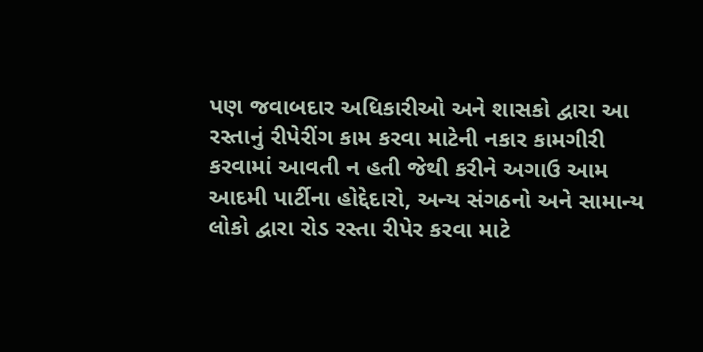પણ જવાબદાર અધિકારીઓ અને શાસકો દ્વારા આ રસ્તાનું રીપેરીંગ કામ કરવા માટેની નકાર કામગીરી કરવામાં આવતી ન હતી જેથી કરીને અગાઉ આમ આદમી પાર્ટીના હોદ્દેદારો, અન્ય સંગઠનો અને સામાન્ય લોકો દ્વારા રોડ રસ્તા રીપેર કરવા માટે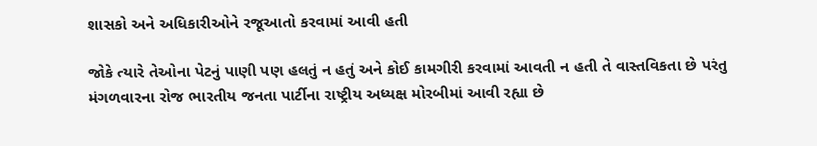શાસકો અને અધિકારીઓને રજૂઆતો કરવામાં આવી હતી

જોકે ત્યારે તેઓના પેટનું પાણી પણ હલતું ન હતું અને કોઈ કામગીરી કરવામાં આવતી ન હતી તે વાસ્તવિકતા છે પરંતુ મંગળવારના રોજ ભારતીય જનતા પાર્ટીના રાષ્ટ્રીય અધ્યક્ષ મોરબીમાં આવી રહ્યા છે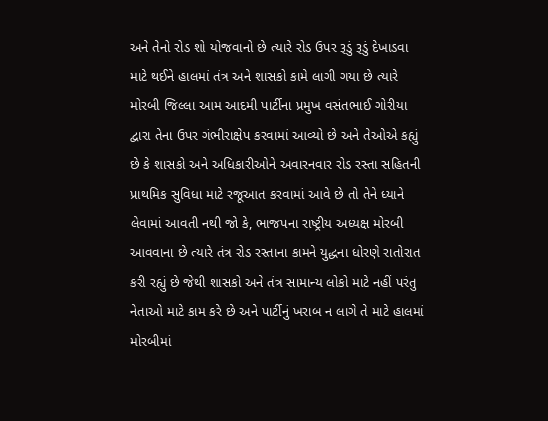અને તેનો રોડ શો યોજવાનો છે ત્યારે રોડ ઉપર રૂડું રૂડું દેખાડવા માટે થઈને હાલમાં તંત્ર અને શાસકો કામે લાગી ગયા છે ત્યારે મોરબી જિલ્લા આમ આદમી પાર્ટીના પ્રમુખ વસંતભાઈ ગોરીયા દ્વારા તેના ઉપર ગંભીરાક્ષેપ કરવામાં આવ્યો છે અને તેઓએ કહ્યું છે કે શાસકો અને અધિકારીઓને અવારનવાર રોડ રસ્તા સહિતની પ્રાથમિક સુવિધા માટે રજૂઆત કરવામાં આવે છે તો તેને ધ્યાને લેવામાં આવતી નથી જો કે, ભાજપના રાષ્ટ્રીય અધ્યક્ષ મોરબી આવવાના છે ત્યારે તંત્ર રોડ રસ્તાના કામને યુદ્ધના ધોરણે રાતોરાત કરી રહ્યું છે જેથી શાસકો અને તંત્ર સામાન્ય લોકો માટે નહીં પરંતુ નેતાઓ માટે કામ કરે છે અને પાર્ટીનું ખરાબ ન લાગે તે માટે હાલમાં મોરબીમાં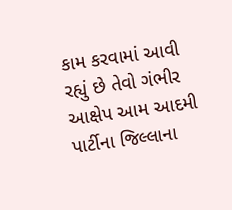કામ કરવામાં આવી રહ્યું છે તેવો ગંભીર આક્ષેપ આમ આદમી પાર્ટીના જિલ્લાના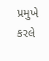પ્રમુખે કરલે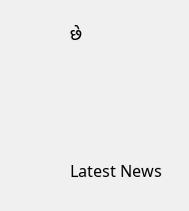છે






Latest News